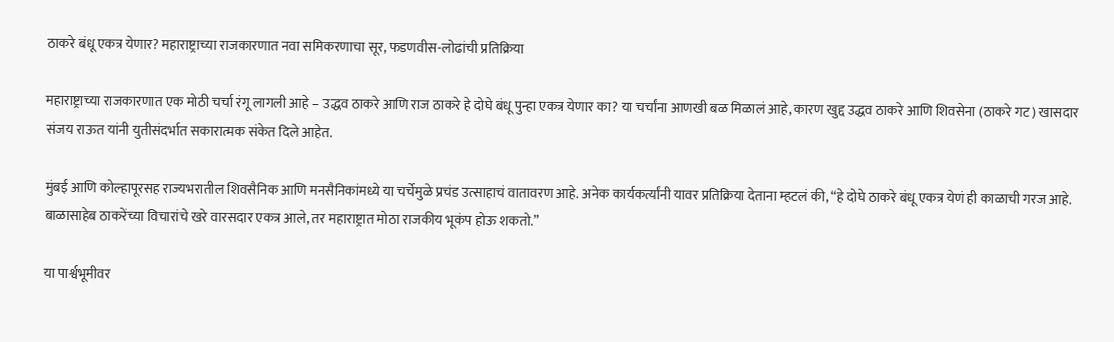ठाकरे बंधू एकत्र येणार? महाराष्ट्राच्या राजकारणात नवा समिकरणाचा सूर, फडणवीस-लोढांची प्रतिक्रिया

महाराष्ट्राच्या राजकारणात एक मोठी चर्चा रंगू लागली आहे – उद्धव ठाकरे आणि राज ठाकरे हे दोघे बंधू पुन्हा एकत्र येणार का? या चर्चांना आणखी बळ मिळालं आहे, कारण खुद्द उद्धव ठाकरे आणि शिवसेना (ठाकरे गट) खासदार संजय राऊत यांनी युतीसंदर्भात सकारात्मक संकेत दिले आहेत.

मुंबई आणि कोल्हापूरसह राज्यभरातील शिवसैनिक आणि मनसैनिकांमध्ये या चर्चेमुळे प्रचंड उत्साहाचं वातावरण आहे. अनेक कार्यकर्त्यांनी यावर प्रतिक्रिया देताना म्हटलं की, “हे दोघे ठाकरे बंधू एकत्र येणं ही काळाची गरज आहे. बाळासाहेब ठाकरेंच्या विचारांचे खरे वारसदार एकत्र आले, तर महाराष्ट्रात मोठा राजकीय भूकंप होऊ शकतो.”

या पार्श्वभूमीवर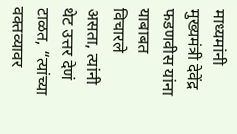माध्यमांनी मुख्यमंत्री देवेंद्र फडणवीस यांना याबाबत विचारले असता, त्यांनी थेट उत्तर देणं टाळत, “त्यांच्या वक्तव्यावर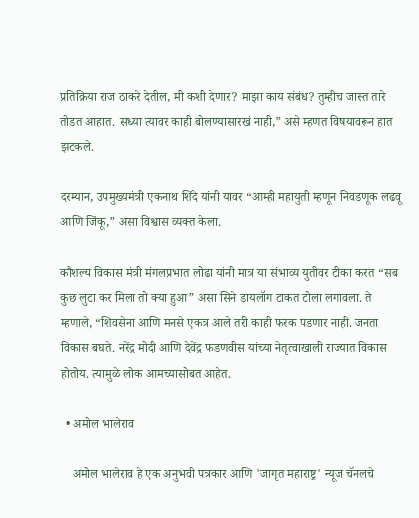प्रतिक्रिया राज ठाकरे देतील, मी कशी देणार? माझा काय संबंध? तुम्हीच जास्त तारे तोडत आहात. सध्या त्यावर काही बोलण्यासारखं नाही,” असे म्हणत विषयावरून हात झटकले.

दरम्यान, उपमुख्यमंत्री एकनाथ शिंदे यांनी यावर “आम्ही महायुती म्हणून निवडणूक लढवू आणि जिंकू,” असा विश्वास व्यक्त केला.

कौशल्य विकास मंत्री मंगलप्रभात लोढा यांनी मात्र या संभाव्य युतीवर टीका करत “सब कुछ लुटा कर मिला तो क्या हुआ” असा सिने डायलॉग टाकत टोला लगावला. ते म्हणाले, “शिवसेना आणि मनसे एकत्र आले तरी काही फरक पडणार नाही. जनता विकास बघते. नरेंद्र मोदी आणि देवेंद्र फडणवीस यांच्या नेतृत्वाखाली राज्यात विकास होतोय. त्यामुळे लोक आमच्यासोबत आहेत.

  • अमोल भालेराव

    अमोल भालेराव हे एक अनुभवी पत्रकार आणि 'जागृत महाराष्ट्र' न्यूज चॅनलचे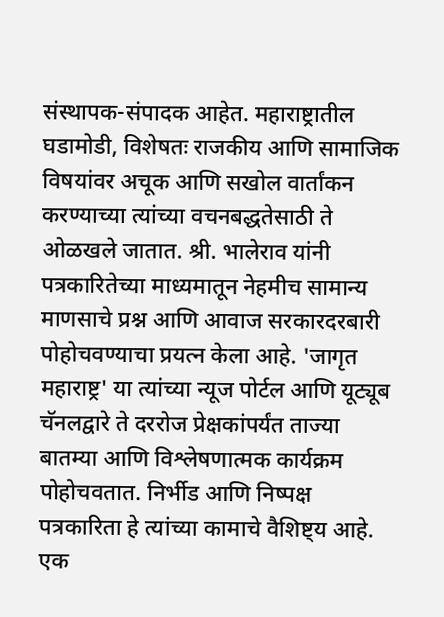संस्थापक-संपादक आहेत. महाराष्ट्रातील घडामोडी, विशेषतः राजकीय आणि सामाजिक विषयांवर अचूक आणि सखोल वार्तांकन करण्याच्या त्यांच्या वचनबद्धतेसाठी ते ओळखले जातात. श्री. भालेराव यांनी पत्रकारितेच्या माध्यमातून नेहमीच सामान्य माणसाचे प्रश्न आणि आवाज सरकारदरबारी पोहोचवण्याचा प्रयत्न केला आहे. 'जागृत महाराष्ट्र' या त्यांच्या न्यूज पोर्टल आणि यूट्यूब चॅनलद्वारे ते दररोज प्रेक्षकांपर्यंत ताज्या बातम्या आणि विश्लेषणात्मक कार्यक्रम पोहोचवतात. निर्भीड आणि निष्पक्ष पत्रकारिता हे त्यांच्या कामाचे वैशिष्ट्य आहे. एक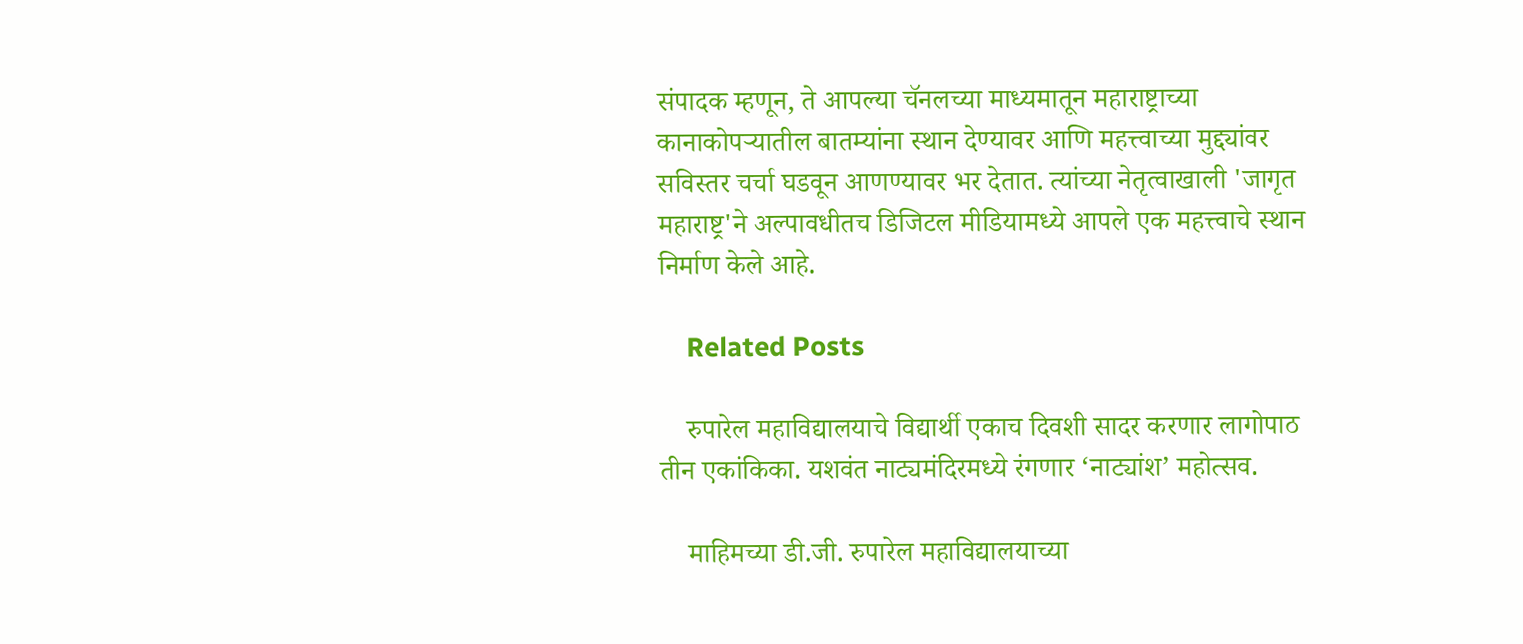संपादक म्हणून, ते आपल्या चॅनलच्या माध्यमातून महाराष्ट्राच्या कानाकोपऱ्यातील बातम्यांना स्थान देण्यावर आणि महत्त्वाच्या मुद्द्यांवर सविस्तर चर्चा घडवून आणण्यावर भर देतात. त्यांच्या नेतृत्वाखाली 'जागृत महाराष्ट्र'ने अल्पावधीतच डिजिटल मीडियामध्ये आपले एक महत्त्वाचे स्थान निर्माण केले आहे.

    Related Posts

    रुपारेल महाविद्यालयाचे विद्यार्थी एकाच दिवशी सादर करणार लागोपाठ तीन एकांकिका. यशवंत नाट्यमंदिरमध्ये रंगणार ‘नाट्यांश’ महोत्सव.

    माहिमच्या डी.जी. रुपारेल महाविद्यालयाच्या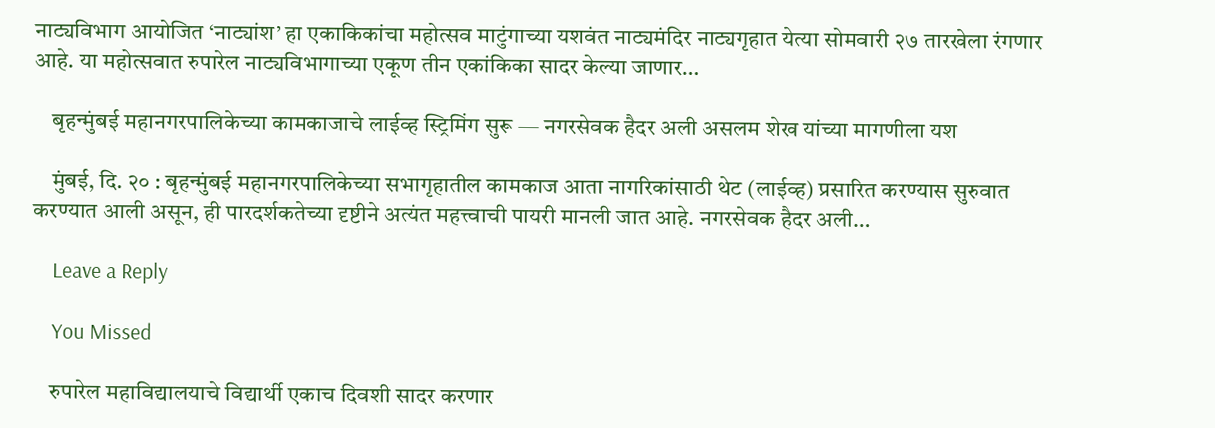नाट्यविभाग आयोजित ‘नाट्यांश’ हा एकाकिकांचा महोत्सव माटुंगाच्या यशवंत नाट्यमंदिर नाट्यगृहात येत्या सोमवारी २७ तारखेला रंगणार आहे. या महोत्सवात रुपारेल नाट्यविभागाच्या एकूण तीन एकांकिका सादर केल्या जाणार…

    बृहन्मुंबई महानगरपालिकेच्या कामकाजाचे लाईव्ह स्ट्रिमिंग सुरू — नगरसेवक हैदर अली असलम शेख यांच्या मागणीला यश

    मुंबई, दि. २० : बृहन्मुंबई महानगरपालिकेच्या सभागृहातील कामकाज आता नागरिकांसाठी थेट (लाईव्ह) प्रसारित करण्यास सुरुवात करण्यात आली असून, ही पारदर्शकतेच्या दृष्टीने अत्यंत महत्त्वाची पायरी मानली जात आहे. नगरसेवक हैदर अली…

    Leave a Reply

    You Missed

    रुपारेल महाविद्यालयाचे विद्यार्थी एकाच दिवशी सादर करणार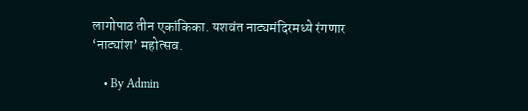लागोपाठ तीन एकांकिका. यशवंत नाट्यमंदिरमध्ये रंगणार ‘नाट्यांश’ महोत्सव.

    • By Admin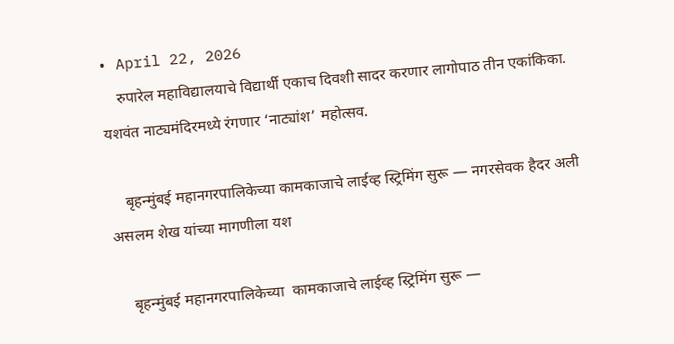• April 22, 2026
    रुपारेल महाविद्यालयाचे विद्यार्थी एकाच दिवशी सादर करणार लागोपाठ तीन एकांकिका.  यशवंत नाट्यमंदिरमध्ये रंगणार ‘नाट्यांश’ महोत्सव.

    बृहन्मुंबई महानगरपालिकेच्या कामकाजाचे लाईव्ह स्ट्रिमिंग सुरू — नगरसेवक हैदर अली असलम शेख यांच्या मागणीला यश

    बृहन्मुंबई महानगरपालिकेच्या  कामकाजाचे लाईव्ह स्ट्रिमिंग सुरू —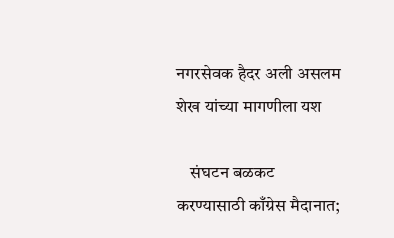नगरसेवक हैदर अली असलम शेख यांच्या मागणीला यश

    संघटन बळकट करण्यासाठी काँग्रेस मैदानात;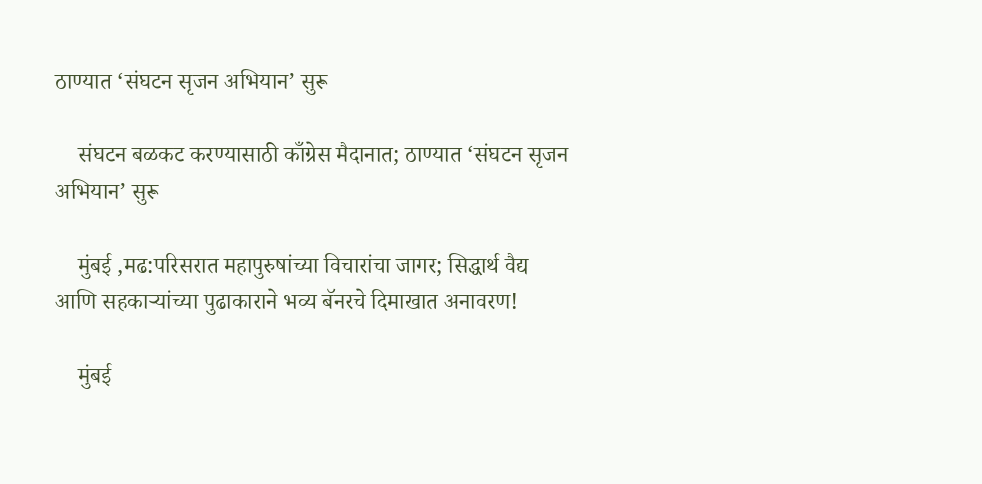ठाण्यात ‘संघटन सृजन अभियान’ सुरू

    संघटन बळकट करण्यासाठी काँग्रेस मैदानात; ठाण्यात ‘संघटन सृजन अभियान’ सुरू

    मुंबई ,मढ:परिसरात महापुरुषांच्या विचारांचा जागर; सिद्धार्थ वैद्य आणि सहकाऱ्यांच्या पुढाकाराने भव्य बॅनरचे दिमाखात अनावरण!

    मुंबई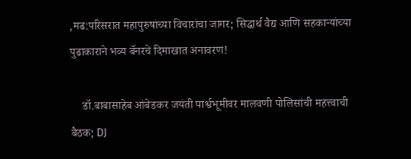,मढ:परिसरात महापुरुषांच्या विचारांचा जागर; सिद्धार्थ वैद्य आणि सहकाऱ्यांच्या पुढाकाराने भव्य बॅनरचे दिमाखात अनावरण!

    डॉ.बाबासाहेब आंबेडकर जयंती पार्श्वभूमीवर मालवणी पोलिसांची महत्त्वाची बैठक; DJ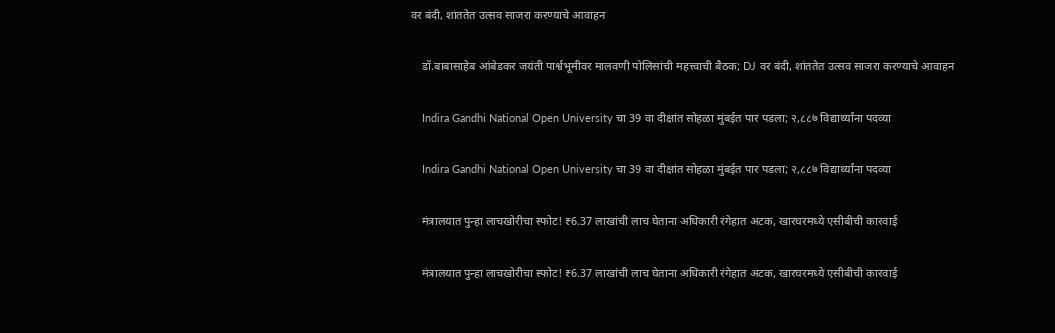वर बंदी, शांततेत उत्सव साजरा करण्याचे आवाहन

    डॉ.बाबासाहेब आंबेडकर जयंती पार्श्वभूमीवर मालवणी पोलिसांची महत्त्वाची बैठक; DJ वर बंदी, शांततेत उत्सव साजरा करण्याचे आवाहन

    Indira Gandhi National Open University चा 39 वा दीक्षांत सोहळा मुंबईत पार पडला; २,८८७ विद्यार्थ्यांना पदव्या

    Indira Gandhi National Open University चा 39 वा दीक्षांत सोहळा मुंबईत पार पडला; २,८८७ विद्यार्थ्यांना पदव्या

    मंत्रालयात पुन्हा लाचखोरीचा स्फोट! ₹6.37 लाखांची लाच घेताना अधिकारी रंगेहात अटक, खारघरमध्ये एसीबीची कारवाई

    मंत्रालयात पुन्हा लाचखोरीचा स्फोट! ₹6.37 लाखांची लाच घेताना अधिकारी रंगेहात अटक, खारघरमध्ये एसीबीची कारवाई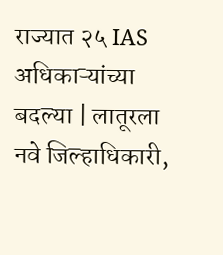राज्यात २५ IAS अधिकाऱ्यांच्या बदल्या | लातूरला नवे जिल्हाधिकारी,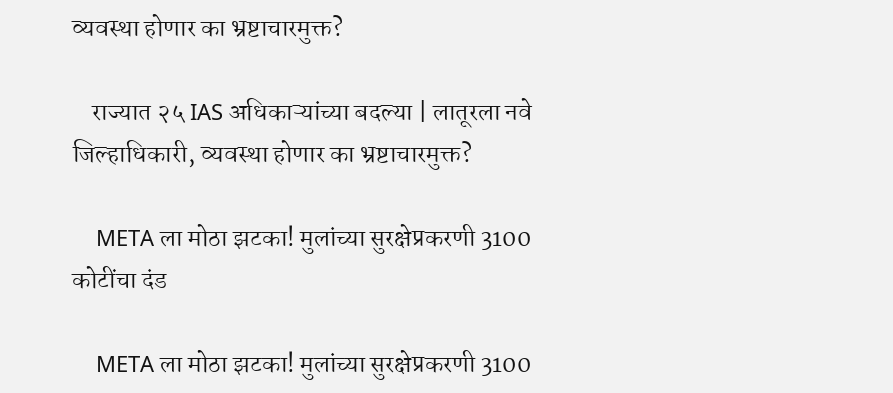व्यवस्था होणार का भ्रष्टाचारमुक्त?

    राज्यात २५ IAS अधिकाऱ्यांच्या बदल्या | लातूरला नवे जिल्हाधिकारी, व्यवस्था होणार का भ्रष्टाचारमुक्त?

    META ला मोठा झटका! मुलांच्या सुरक्षेप्रकरणी 3100 कोटींचा दंड

    META ला मोठा झटका! मुलांच्या सुरक्षेप्रकरणी 3100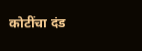कोटींचा दंड